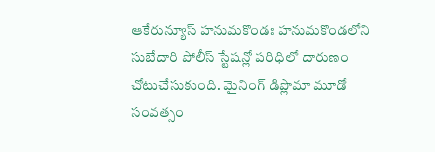ఆకేరున్యూస్ హనుమకొండః హనుమకొండలోని సుబేదారి పోలీస్ స్టేషన్లో పరిధిలో దారుణం చోటుచేసుకుంది. మైనింగ్ డిప్లొమా మూడో సంవత్సం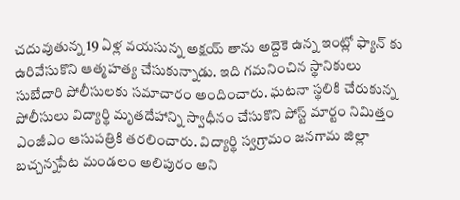చదువుతున్న 19 ఏళ్ల వయసున్న అక్షయ్ తాను అద్దెకె ఉన్న ఇంట్లో ఫ్యాన్ కు ఉరివేసుకొని ఆత్మహత్య చేసుకున్నాడు. ఇది గమనించిన స్థానికులు సుబేదారి పోలీసులకు సమాచారం అందించారు. ఘటనా స్థలికి చేరుకున్న పోలీసులు విద్యార్థి మృతదేహాన్ని స్వాధీనం చేసుకొని పోస్ట్ మార్టం నిమిత్తం ఎంజీఎం ఆసుపత్రికి తరలించారు. విద్యార్థి స్వగ్రామం జనగామ జిల్లా బచ్చన్నపేట మండలం అలిపురం అని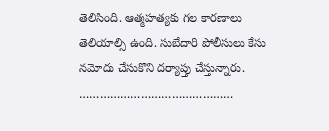తెలిసింది. ఆత్మహత్యకు గల కారణాలు తెలియాల్సి ఉంది. సుబేదారి పోలీసులు కేసు నమోదు చేసుకొని దర్యాప్తు చేస్తున్నారు.
………………………………………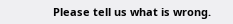Please tell us what is wrong.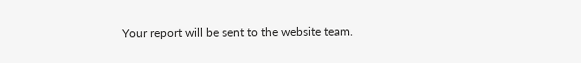Your report will be sent to the website team.